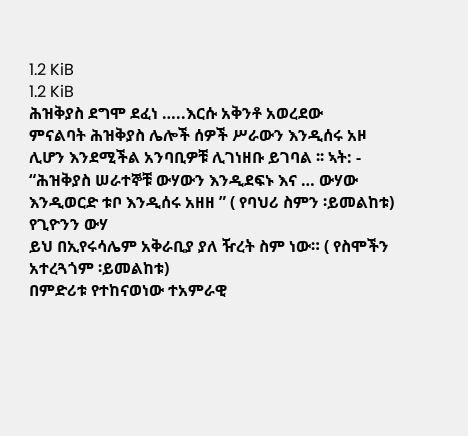1.2 KiB
1.2 KiB
ሕዝቅያስ ደግሞ ደፈነ …..እርሱ አቅንቶ አወረደው
ምናልባት ሕዝቅያስ ሌሎች ሰዎች ሥራውን እንዲሰሩ አዞ ሊሆን እንደሚችል አንባቢዎቹ ሊገነዘቡ ይገባል ፡፡ ኣት: - “ሕዝቅያስ ሠራተኞቹ ውሃውን እንዲደፍኑ እና … ውሃው እንዲወርድ ቱቦ እንዲሰሩ አዘዘ ” ( የባህሪ ስምን ፡ይመልከቱ)
የጊዮንን ውሃ
ይህ በኢየሩሳሌም አቅራቢያ ያለ ዥረት ስም ነው። ( የስሞችን አተረጓጎም ፡ይመልከቱ)
በምድሪቱ የተከናወነው ተአምራዊ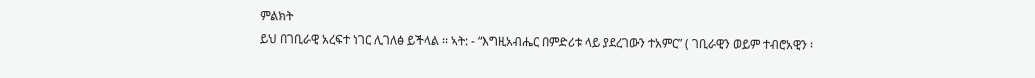ምልክት
ይህ በገቢራዊ አረፍተ ነገር ሊገለፅ ይችላል ፡፡ ኣት: - “እግዚአብሔር በምድሪቱ ላይ ያደረገውን ተአምር” ( ገቢራዊን ወይም ተብሮአዊን ፡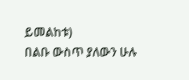ይመልከቱ)
በልቡ ውስጥ ያለውን ሁሉ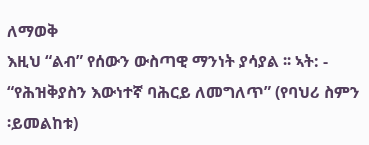ለማወቅ
እዚህ “ልብ” የሰውን ውስጣዊ ማንነት ያሳያል ፡፡ ኣት: - “የሕዝቅያስን እውነተኛ ባሕርይ ለመግለጥ” (የባህሪ ስምን ፡ይመልከቱ)